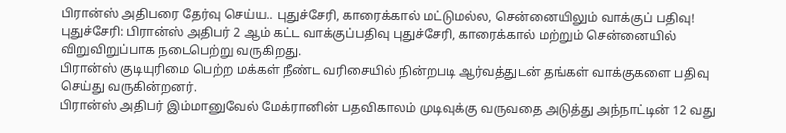பிரான்ஸ் அதிபரை தேர்வு செய்ய.. புதுச்சேரி, காரைக்கால் மட்டுமல்ல, சென்னையிலும் வாக்குப் பதிவு!
புதுச்சேரி: பிரான்ஸ் அதிபர் 2 ஆம் கட்ட வாக்குப்பதிவு புதுச்சேரி, காரைக்கால் மற்றும் சென்னையில் விறுவிறுப்பாக நடைபெற்று வருகிறது.
பிரான்ஸ் குடியுரிமை பெற்ற மக்கள் நீண்ட வரிசையில் நின்றபடி ஆர்வத்துடன் தங்கள் வாக்குகளை பதிவு செய்து வருகின்றனர்.
பிரான்ஸ் அதிபர் இம்மானுவேல் மேக்ரானின் பதவிகாலம் முடிவுக்கு வருவதை அடுத்து அந்நாட்டின் 12 வது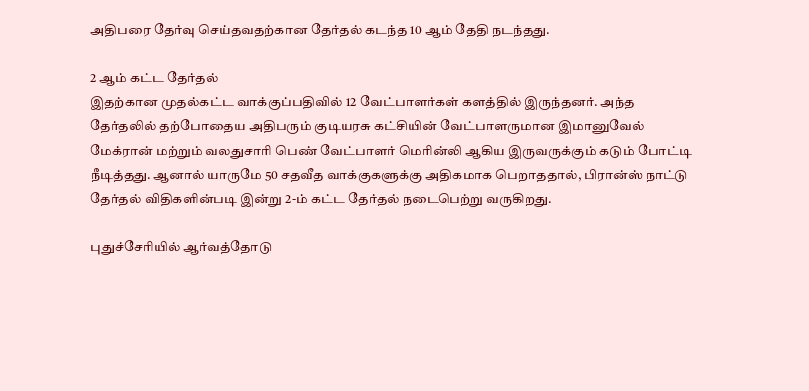அதிபரை தேர்வு செய்தவதற்கான தேர்தல் கடந்த 10 ஆம் தேதி நடந்தது.

2 ஆம் கட்ட தேர்தல்
இதற்கான முதல்கட்ட வாக்குப்பதிவில் 12 வேட்பாளர்கள் களத்தில் இருந்தனர். அந்த தேர்தலில் தற்போதைய அதிபரும் குடியரசு கட்சியின் வேட்பாளருமான இமானுவேல் மேக்ரான் மற்றும் வலதுசாரி பெண் வேட்பாளர் மெரின்லி ஆகிய இருவருக்கும் கடும் போட்டி நீடித்தது. ஆனால் யாருமே 50 சதவீத வாக்குகளுக்கு அதிகமாக பெறாததால், பிரான்ஸ் நாட்டு தேர்தல் விதிகளின்படி இன்று 2-ம் கட்ட தேர்தல் நடைபெற்று வருகிறது.

புதுச்சேரியில் ஆர்வத்தோடு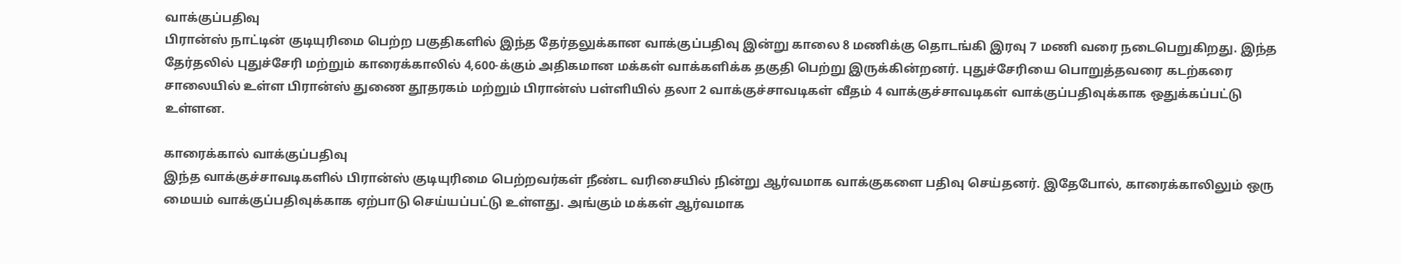வாக்குப்பதிவு
பிரான்ஸ் நாட்டின் குடியுரிமை பெற்ற பகுதிகளில் இந்த தேர்தலுக்கான வாக்குப்பதிவு இன்று காலை 8 மணிக்கு தொடங்கி இரவு 7 மணி வரை நடைபெறுகிறது. இந்த தேர்தலில் புதுச்சேரி மற்றும் காரைக்காலில் 4,600-க்கும் அதிகமான மக்கள் வாக்களிக்க தகுதி பெற்று இருக்கின்றனர். புதுச்சேரியை பொறுத்தவரை கடற்கரை சாலையில் உள்ள பிரான்ஸ் துணை தூதரகம் மற்றும் பிரான்ஸ் பள்ளியில் தலா 2 வாக்குச்சாவடிகள் வீதம் 4 வாக்குச்சாவடிகள் வாக்குப்பதிவுக்காக ஒதுக்கப்பட்டு உள்ளன.

காரைக்கால் வாக்குப்பதிவு
இந்த வாக்குச்சாவடிகளில் பிரான்ஸ் குடியுரிமை பெற்றவர்கள் நீண்ட வரிசையில் நின்று ஆர்வமாக வாக்குகளை பதிவு செய்தனர். இதேபோல், காரைக்காலிலும் ஒரு மையம் வாக்குப்பதிவுக்காக ஏற்பாடு செய்யப்பட்டு உள்ளது. அங்கும் மக்கள் ஆர்வமாக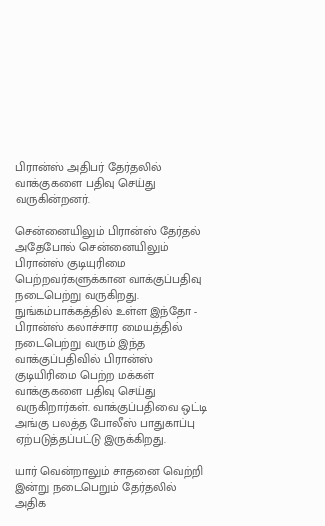பிரான்ஸ் அதிபர் தேர்தலில் வாக்குகளை பதிவு செய்து வருகின்றனர்.

சென்னையிலும் பிரான்ஸ் தேர்தல்
அதேபோல் சென்னையிலும் பிரான்ஸ் குடியுரிமை பெற்றவர்களுக்கான வாக்குப்பதிவு நடைபெற்று வருகிறது. நுங்கம்பாக்கத்தில் உள்ள இந்தோ - பிரான்ஸ் கலாச்சார மையத்தில் நடைபெற்று வரும் இந்த வாக்குப்பதிவில் பிரான்ஸ் குடியிரிமை பெற்ற மக்கள் வாக்குகளை பதிவு செய்து வருகிறார்கள். வாக்குப்பதிவை ஒட்டி அங்கு பலத்த போலீஸ் பாதுகாப்பு ஏற்படுத்தப்பட்டு இருக்கிறது.

யார் வென்றாலும் சாதனை வெற்றி
இன்று நடைபெறும் தேர்தலில் அதிக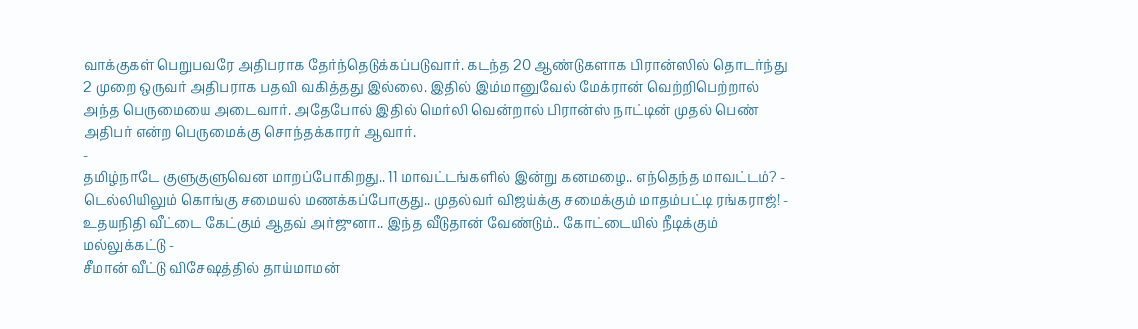வாக்குகள் பெறுபவரே அதிபராக தேர்ந்தெடுக்கப்படுவார். கடந்த 20 ஆண்டுகளாக பிரான்ஸில் தொடர்ந்து 2 முறை ஒருவர் அதிபராக பதவி வகித்தது இல்லை. இதில் இம்மானுவேல் மேக்ரான் வெற்றிபெற்றால் அந்த பெருமையை அடைவார். அதேபோல் இதில் மெர்லி வென்றால் பிரான்ஸ் நாட்டின் முதல் பெண் அதிபர் என்ற பெருமைக்கு சொந்தக்காரர் ஆவார்.
-
தமிழ்நாடே குளுகுளுவென மாறப்போகிறது.. 11 மாவட்டங்களில் இன்று கனமழை.. எந்தெந்த மாவட்டம்? -
டெல்லியிலும் கொங்கு சமையல் மணக்கப்போகுது.. முதல்வர் விஜய்க்கு சமைக்கும் மாதம்பட்டி ரங்கராஜ்! -
உதயநிதி வீட்டை கேட்கும் ஆதவ் அர்ஜுனா.. இந்த வீடுதான் வேண்டும்.. கோட்டையில் நீடிக்கும் மல்லுக்கட்டு -
சீமான் வீட்டு விசேஷத்தில் தாய்மாமன்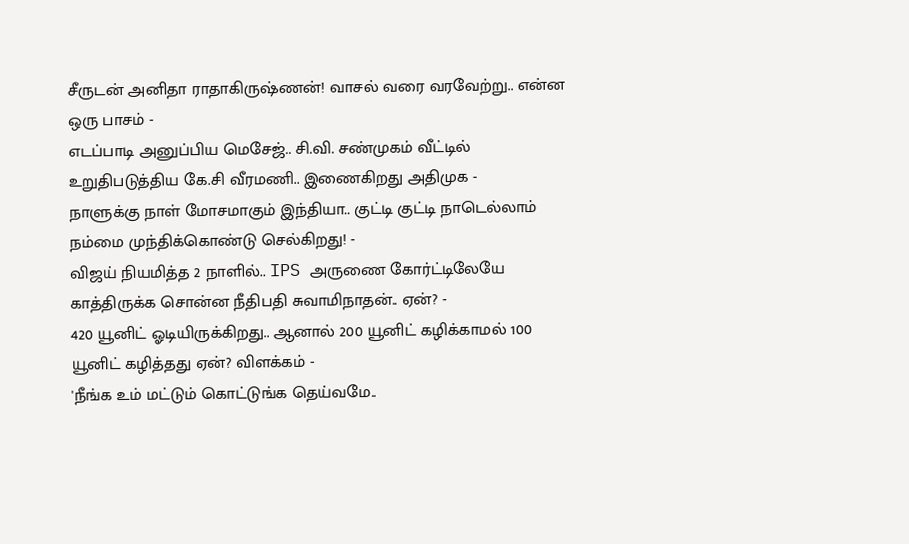சீருடன் அனிதா ராதாகிருஷ்ணன்! வாசல் வரை வரவேற்று.. என்ன ஒரு பாசம் -
எடப்பாடி அனுப்பிய மெசேஜ்.. சி.வி. சண்முகம் வீட்டில் உறுதிபடுத்திய கே.சி வீரமணி.. இணைகிறது அதிமுக -
நாளுக்கு நாள் மோசமாகும் இந்தியா.. குட்டி குட்டி நாடெல்லாம் நம்மை முந்திக்கொண்டு செல்கிறது! -
விஜய் நியமித்த 2 நாளில்.. IPS அருணை கோர்ட்டிலேயே காத்திருக்க சொன்ன நீதிபதி சுவாமிநாதன்.. ஏன்? -
420 யூனிட் ஓடியிருக்கிறது.. ஆனால் 200 யூனிட் கழிக்காமல் 100 யூனிட் கழித்தது ஏன்? விளக்கம் -
'நீங்க உம் மட்டும் கொட்டுங்க தெய்வமே..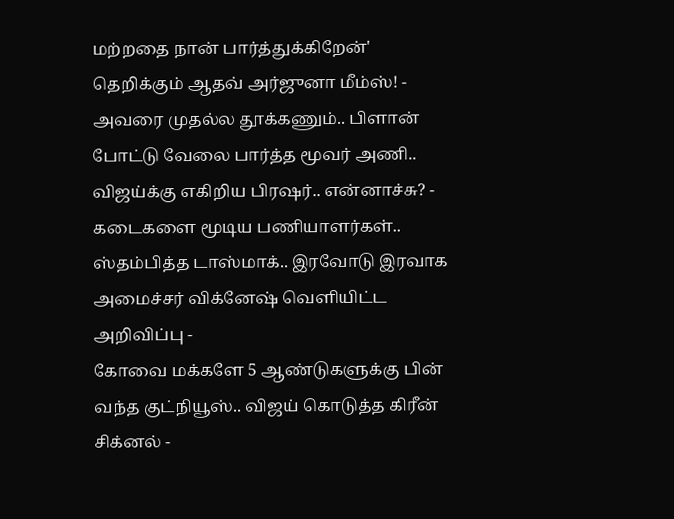மற்றதை நான் பார்த்துக்கிறேன்' தெறிக்கும் ஆதவ் அர்ஜுனா மீம்ஸ்! -
அவரை முதல்ல தூக்கணும்.. பிளான் போட்டு வேலை பார்த்த மூவர் அணி.. விஜய்க்கு எகிறிய பிரஷர்.. என்னாச்சு? -
கடைகளை மூடிய பணியாளர்கள்.. ஸ்தம்பித்த டாஸ்மாக்.. இரவோடு இரவாக அமைச்சர் விக்னேஷ் வெளியிட்ட அறிவிப்பு -
கோவை மக்களே 5 ஆண்டுகளுக்கு பின் வந்த குட்நியூஸ்.. விஜய் கொடுத்த கிரீன் சிக்னல் -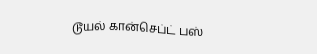டூயல் கான்செப்ட் பஸ்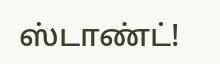ஸ்டாண்ட்!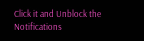Click it and Unblock the Notifications